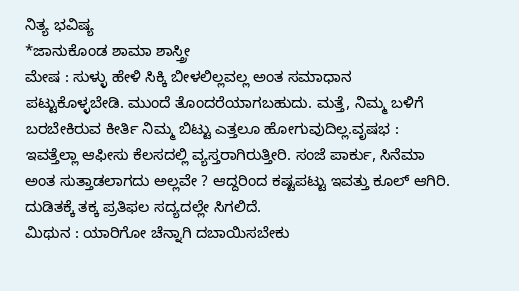ನಿತ್ಯ ಭವಿಷ್ಯ
*ಜಾನುಕೊಂಡ ಶಾಮಾ ಶಾಸ್ತ್ರೀ
ಮೇಷ : ಸುಳ್ಳು ಹೇಳಿ ಸಿಕ್ಕಿ ಬೀಳಲಿಲ್ಲವಲ್ಲ ಅಂತ ಸಮಾಧಾನ ಪಟ್ಟುಕೊಳ್ಳಬೇಡಿ. ಮುಂದೆ ತೊಂದರೆಯಾಗಬಹುದು. ಮತ್ತೆ, ನಿಮ್ಮ ಬಳಿಗೆ ಬರಬೇಕಿರುವ ಕೀರ್ತಿ ನಿಮ್ಮ ಬಿಟ್ಟು ಎತ್ತಲೂ ಹೋಗುವುದಿಲ್ಲ.ವೃಷಭ : ಇವತ್ತೆಲ್ಲಾ ಆಫೀಸು ಕೆಲಸದಲ್ಲಿ ವ್ಯಸ್ತರಾಗಿರುತ್ತೀರಿ. ಸಂಜೆ ಪಾರ್ಕು, ಸಿನೆಮಾ ಅಂತ ಸುತ್ತಾಡಲಾಗದು ಅಲ್ಲವೇ ? ಆದ್ದರಿಂದ ಕಷ್ಟಪಟ್ಟು ಇವತ್ತು ಕೂಲ್ ಆಗಿರಿ. ದುಡಿತಕ್ಕೆ ತಕ್ಕ ಪ್ರತಿಫಲ ಸದ್ಯದಲ್ಲೇ ಸಿಗಲಿದೆ.
ಮಿಥುನ : ಯಾರಿಗೋ ಚೆನ್ನಾಗಿ ದಬಾಯಿಸಬೇಕು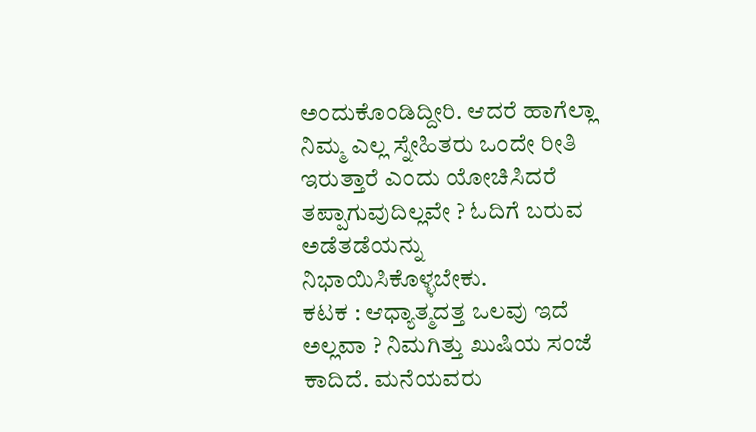ಅಂದುಕೊಂಡಿದ್ದೀರಿ. ಆದರೆ ಹಾಗೆಲ್ಲಾ ನಿಮ್ಮ ಎಲ್ಲ ಸ್ನೇಹಿತರು ಒಂದೇ ರೀತಿ ಇರುತ್ತಾರೆ ಎಂದು ಯೋಚಿಸಿದರೆ ತಪ್ಪಾಗುವುದಿಲ್ಲವೇ ? ಓದಿಗೆ ಬರುವ ಅಡೆತಡೆಯನ್ನು ನಿಭಾಯಿಸಿಕೊಳ್ಳಬೇಕು.
ಕಟಕ : ಆಧ್ಯಾತ್ಮದತ್ತ ಒಲವು ಇದೆ ಅಲ್ಲವಾ ? ನಿಮಗಿತ್ತು ಖುಷಿಯ ಸಂಜೆ ಕಾದಿದೆ. ಮನೆಯವರು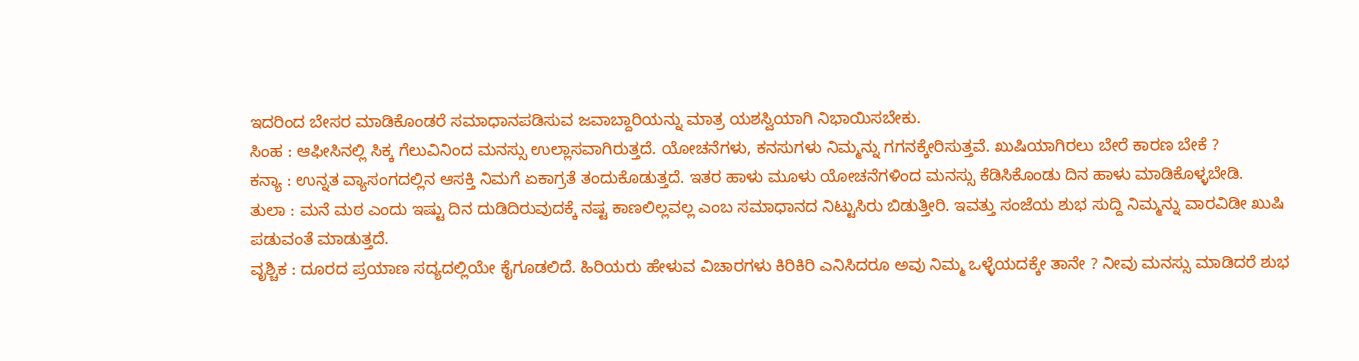ಇದರಿಂದ ಬೇಸರ ಮಾಡಿಕೊಂಡರೆ ಸಮಾಧಾನಪಡಿಸುವ ಜವಾಬ್ದಾರಿಯನ್ನು ಮಾತ್ರ ಯಶಸ್ವಿಯಾಗಿ ನಿಭಾಯಿಸಬೇಕು.
ಸಿಂಹ : ಆಫೀಸಿನಲ್ಲಿ ಸಿಕ್ಕ ಗೆಲುವಿನಿಂದ ಮನಸ್ಸು ಉಲ್ಲಾಸವಾಗಿರುತ್ತದೆ. ಯೋಚನೆಗಳು, ಕನಸುಗಳು ನಿಮ್ಮನ್ನು ಗಗನಕ್ಕೇರಿಸುತ್ತವೆ. ಖುಷಿಯಾಗಿರಲು ಬೇರೆ ಕಾರಣ ಬೇಕೆ ?
ಕನ್ಯಾ : ಉನ್ನತ ವ್ಯಾಸಂಗದಲ್ಲಿನ ಆಸಕ್ತಿ ನಿಮಗೆ ಏಕಾಗ್ರತೆ ತಂದುಕೊಡುತ್ತದೆ. ಇತರ ಹಾಳು ಮೂಳು ಯೋಚನೆಗಳಿಂದ ಮನಸ್ಸು ಕೆಡಿಸಿಕೊಂಡು ದಿನ ಹಾಳು ಮಾಡಿಕೊಳ್ಳಬೇಡಿ.
ತುಲಾ : ಮನೆ ಮಠ ಎಂದು ಇಷ್ಟು ದಿನ ದುಡಿದಿರುವುದಕ್ಕೆ ನಷ್ಟ ಕಾಣಲಿಲ್ಲವಲ್ಲ ಎಂಬ ಸಮಾಧಾನದ ನಿಟ್ಟುಸಿರು ಬಿಡುತ್ತೀರಿ. ಇವತ್ತು ಸಂಜೆಯ ಶುಭ ಸುದ್ದಿ ನಿಮ್ಮನ್ನು ವಾರವಿಡೀ ಖುಷಿ ಪಡುವಂತೆ ಮಾಡುತ್ತದೆ.
ವೃಶ್ಚಿಕ : ದೂರದ ಪ್ರಯಾಣ ಸದ್ಯದಲ್ಲಿಯೇ ಕೈಗೂಡಲಿದೆ. ಹಿರಿಯರು ಹೇಳುವ ವಿಚಾರಗಳು ಕಿರಿಕಿರಿ ಎನಿಸಿದರೂ ಅವು ನಿಮ್ಮ ಒಳ್ಳೆಯದಕ್ಕೇ ತಾನೇ ? ನೀವು ಮನಸ್ಸು ಮಾಡಿದರೆ ಶುಭ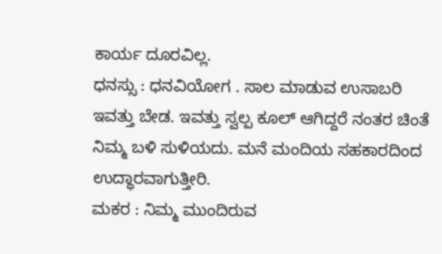ಕಾರ್ಯ ದೂರವಿಲ್ಲ.
ಧನಸ್ಸು : ಧನವಿಯೋಗ . ಸಾಲ ಮಾಡುವ ಉಸಾಬರಿ ಇವತ್ತು ಬೇಡ. ಇವತ್ತು ಸ್ವಲ್ಪ ಕೂಲ್ ಆಗಿದ್ದರೆ ನಂತರ ಚಿಂತೆ ನಿಮ್ಮ ಬಳಿ ಸುಳಿಯದು. ಮನೆ ಮಂದಿಯ ಸಹಕಾರದಿಂದ ಉದ್ಧಾರವಾಗುತ್ತೀರಿ.
ಮಕರ : ನಿಮ್ಮ ಮುಂದಿರುವ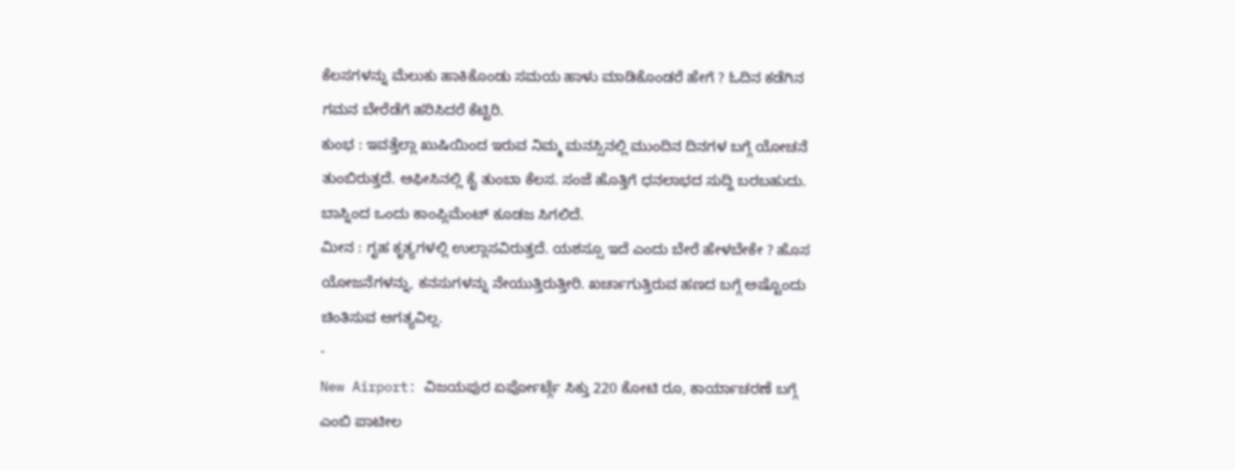ಕೆಲಸಗಳನ್ನು ಮೆಲುಕು ಹಾಕಿಕೊಂಡು ಸಮಯ ಹಾಳು ಮಾಡಿಕೊಂಡರೆ ಹೇಗೆ ? ಓದಿನ ಕಡೆಗಿನ ಗಮನ ಬೇರೆಡೆಗೆ ಹರಿಸಿದರೆ ಕೆಟ್ಟಿರಿ.
ಕುಂಭ : ಇವತ್ತೆಲ್ಲಾ ಖುಷಿಯಿಂದ ಇರುವ ನಿಮ್ಮ ಮನಸ್ಸಿನಲ್ಲಿ ಮುಂದಿನ ದಿನಗಳ ಬಗ್ಗೆ ಯೋಚನೆ ತುಂಬಿರುತ್ತದೆ. ಆಫೀಸಿನಲ್ಲಿ ಕೈ ತುಂಬಾ ಕೆಲಸ. ಸಂಜೆ ಹೊತ್ತಿಗೆ ಧನಲಾಭದ ಸುದ್ದಿ ಬರಬಹುದು. ಬಾಸ್ನಿಂದ ಒಂದು ಕಾಂಪ್ಲಿಮೆಂಟ್ ಕೂಡಜ ಸಿಗಲಿದೆ.
ಮೀನ : ಗೃಹ ಕೃತ್ಯಗಳಲ್ಲಿ ಉಲ್ಲಾಸವಿರುತ್ತದೆ. ಯಶಸ್ಸೂ ಇದೆ ಎಂದು ಬೇರೆ ಹೇಳಬೇಕೇ ? ಹೊಸ ಯೋಜನೆಗಳನ್ನು, ಕನಸುಗಳನ್ನು ನೇಯುತ್ತಿರುತ್ತೀರಿ. ಖರ್ಚಾಗುತ್ತಿರುವ ಹಣದ ಬಗ್ಗೆ ಅಷ್ಟೊಂದು ಚಿಂತಿಸುವ ಅಗತ್ಯವಿಲ್ಲ.
-
New Airport: ವಿಜಯಪುರ ಏರ್ಪೋರ್ಟ್ಗೆ ಸಿಕ್ತು 220 ಕೋಟಿ ರೂ, ಕಾರ್ಯಾಚರಣೆ ಬಗ್ಗೆ ಎಂಬಿ ಪಾಟೀಲ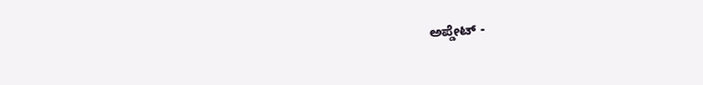ಅಪ್ಡೇಟ್ -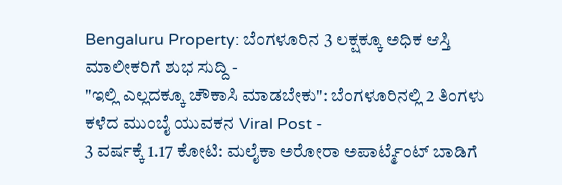Bengaluru Property: ಬೆಂಗಳೂರಿನ 3 ಲಕ್ಷಕ್ಕೂ ಅಧಿಕ ಆಸ್ತಿ ಮಾಲೀಕರಿಗೆ ಶುಭ ಸುದ್ದಿ -
"ಇಲ್ಲಿ ಎಲ್ಲದಕ್ಕೂ ಚೌಕಾಸಿ ಮಾಡಬೇಕು": ಬೆಂಗಳೂರಿನಲ್ಲಿ 2 ತಿಂಗಳು ಕಳೆದ ಮುಂಬೈ ಯುವಕನ Viral Post -
3 ವರ್ಷಕ್ಕೆ 1.17 ಕೋಟಿ: ಮಲೈಕಾ ಅರೋರಾ ಅಪಾರ್ಟ್ಮೆಂಟ್ ಬಾಡಿಗೆ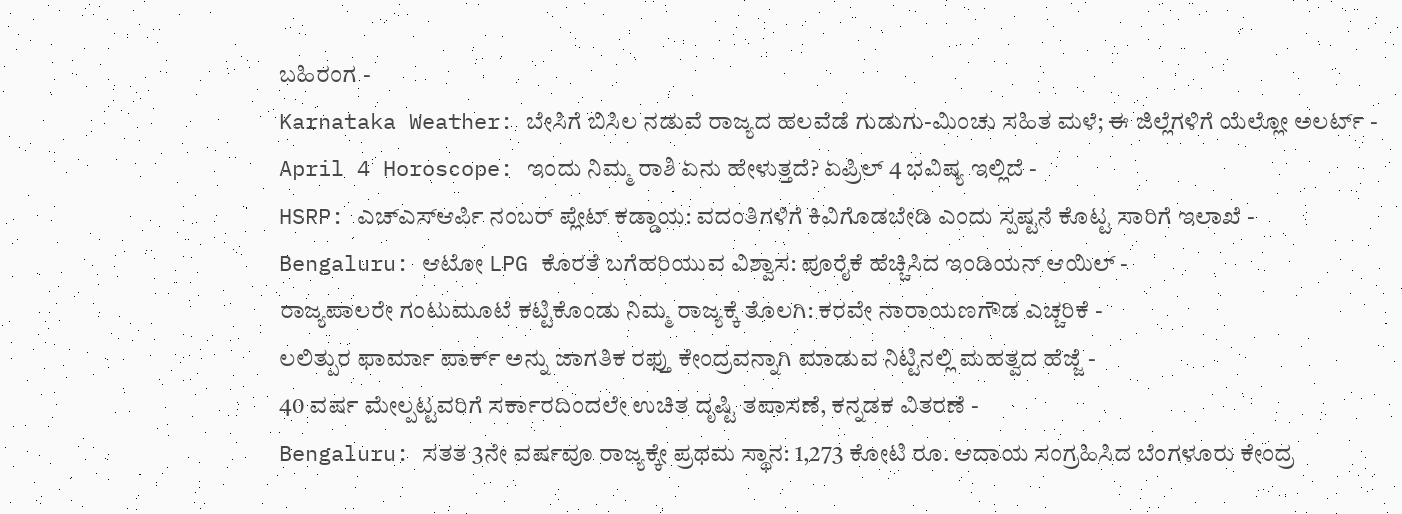ಬಹಿರಂಗ -
Karnataka Weather: ಬೇಸಿಗೆ ಬಿಸಿಲ ನಡುವೆ ರಾಜ್ಯದ ಹಲವೆಡೆ ಗುಡುಗು-ಮಿಂಚು ಸಹಿತ ಮಳೆ; ಈ ಜಿಲ್ಲೆಗಳಿಗೆ ಯೆಲ್ಲೋ ಅಲರ್ಟ್ -
April 4 Horoscope: ಇಂದು ನಿಮ್ಮ ರಾಶಿ ಏನು ಹೇಳುತ್ತದೆ? ಏಪ್ರಿಲ್ 4 ಭವಿಷ್ಯ ಇಲ್ಲಿದೆ -
HSRP: ಎಚ್ಎಸ್ಆರ್ಪಿ ನಂಬರ್ ಪ್ಲೇಟ್ ಕಡ್ಡಾಯ: ವದಂತಿಗಳಿಗೆ ಕಿವಿಗೊಡಬೇಡಿ ಎಂದು ಸ್ಪಷ್ಟನೆ ಕೊಟ್ಟ ಸಾರಿಗೆ ಇಲಾಖೆ -
Bengaluru: ಆಟೋ LPG ಕೊರತೆ ಬಗೆಹರಿಯುವ ವಿಶ್ವಾಸ: ಪೂರೈಕೆ ಹೆಚ್ಚಿಸಿದ ಇಂಡಿಯನ್ ಆಯಿಲ್ -
ರಾಜ್ಯಪಾಲರೇ ಗಂಟುಮೂಟೆ ಕಟ್ಟಿಕೊಂಡು ನಿಮ್ಮ ರಾಜ್ಯಕ್ಕೆ ತೊಲಗಿ: ಕರವೇ ನಾರಾಯಣಗೌಡ ಎಚ್ಚರಿಕೆ -
ಲಲಿತ್ಪುರ ಫಾರ್ಮಾ ಪಾರ್ಕ್ ಅನ್ನು ಜಾಗತಿಕ ರಫ್ತು ಕೇಂದ್ರವನ್ನಾಗಿ ಮಾಡುವ ನಿಟ್ಟಿನಲ್ಲಿ ಮಹತ್ವದ ಹೆಜ್ಜೆ -
40 ವರ್ಷ ಮೇಲ್ಪಟ್ಟವರಿಗೆ ಸರ್ಕಾರದಿಂದಲೇ ಉಚಿತ ದೃಷ್ಟಿ ತಪಾಸಣೆ, ಕನ್ನಡಕ ವಿತರಣೆ -
Bengaluru: ಸತತ 3ನೇ ವರ್ಷವೂ ರಾಜ್ಯಕ್ಕೇ ಪ್ರಥಮ ಸ್ಥಾನ: 1,273 ಕೋಟಿ ರೂ. ಆದಾಯ ಸಂಗ್ರಹಿಸಿದ ಬೆಂಗಳೂರು ಕೇಂದ್ರ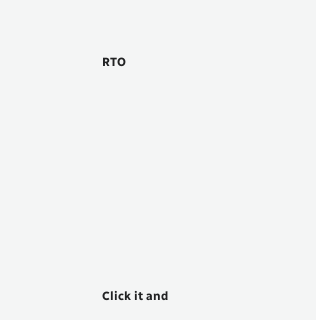RTO












Click it and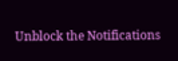Unblock the Notifications